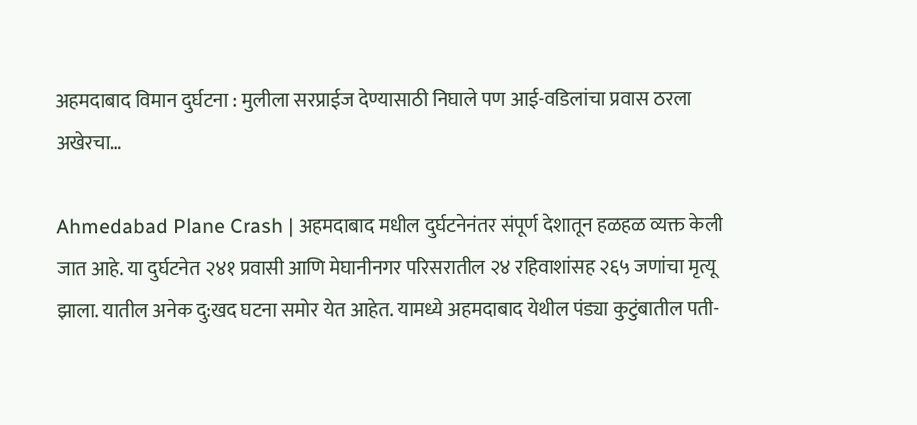अहमदाबाद विमान दुर्घटना : मुलीला सरप्राईज देण्यासाठी निघाले पण आई-वडिलांचा प्रवास ठरला अखेरचा…

Ahmedabad Plane Crash | अहमदाबाद मधील दुर्घटनेनंतर संपूर्ण देशातून हळहळ व्यक्त केली जात आहे. या दुर्घटनेत २४१ प्रवासी आणि मेघानीनगर परिसरातील २४ रहिवाशांसह २६५ जणांचा मृत्यू झाला. यातील अनेक दु:खद घटना समोर येत आहेत. यामध्ये अहमदाबाद येथील पंड्या कुटुंबातील पती-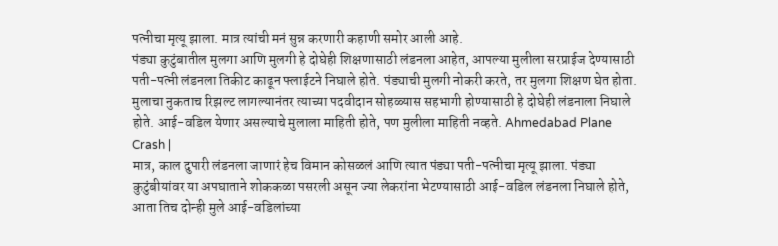पत्नीचा मृत्यू झाला. मात्र त्यांची मनं सुन्न करणारी कहाणी समोर आली आहे.
पंड्या कुटुंबातील मुलगा आणि मुलगी हे दोघेही शिक्षणासाठी लंडनला आहेत, आपल्या मुलीला सरप्राईज देण्यासाठी पती-पत्नी लंडनला तिकीट काढून फ्लाईटने निघाले होते. पंड्याची मुलगी नोकरी करते, तर मुलगा शिक्षण घेत होता. मुलाचा नुकताच रिझल्ट लागल्यानंतर त्याच्या पदवीदान सोहळ्यास सहभागी होण्यासाठी हे दोघेही लंडनाला निघाले होते. आई-वडिल येणार असल्याचे मुलाला माहिती होते, पण मुलीला माहिती नव्हते. Ahmedabad Plane Crash |
मात्र, काल दुपारी लंडनला जाणारं हेच विमान कोसळलं आणि त्यात पंड्या पती-पत्नीचा मृत्यू झाला. पंड्या कुटुंबीयांवर या अपघाताने शोककळा पसरली असून ज्या लेकरांना भेटण्यासाठी आई-वडिल लंडनला निघाले होते, आता तिच दोन्ही मुले आई-वडिलांच्या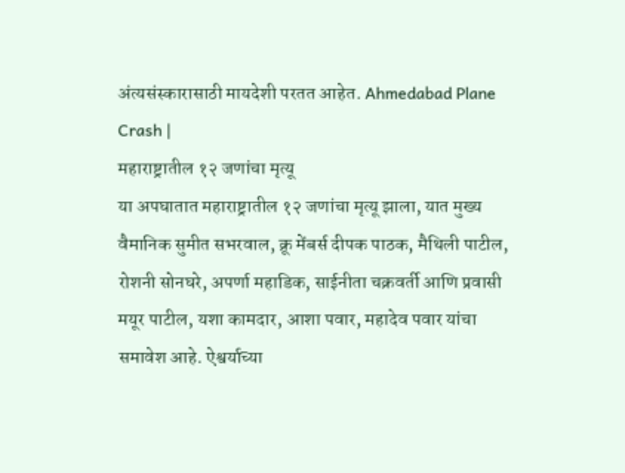अंत्यसंस्कारासाठी मायदेशी परतत आहेत. Ahmedabad Plane Crash |
महाराष्ट्रातील १२ जणांचा मृत्यू
या अपघातात महाराष्ट्रातील १२ जणांचा मृत्यू झाला, यात मुख्य वैमानिक सुमीत सभरवाल, क्रू मेंबर्स दीपक पाठक, मैथिली पाटील, रोशनी सोनघरे, अपर्णा महाडिक, साईनीता चक्रवर्ती आणि प्रवासी मयूर पाटील, यशा कामदार, आशा पवार, महादेव पवार यांचा समावेश आहे. ऐश्वर्याच्या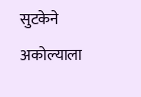सुटकेने अकोल्याला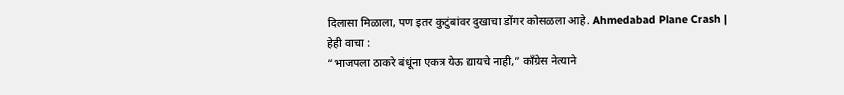दिलासा मिळाला, पण इतर कुटुंबांवर दुखाचा डोंगर कोसळला आहे. Ahmedabad Plane Crash |
हेही वाचा :
“भाजपला ठाकरे बंधूंना एकत्र येऊ द्यायचे नाही,” काँग्रेस नेत्याने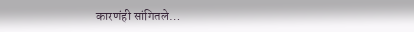कारणंही सांगितले…